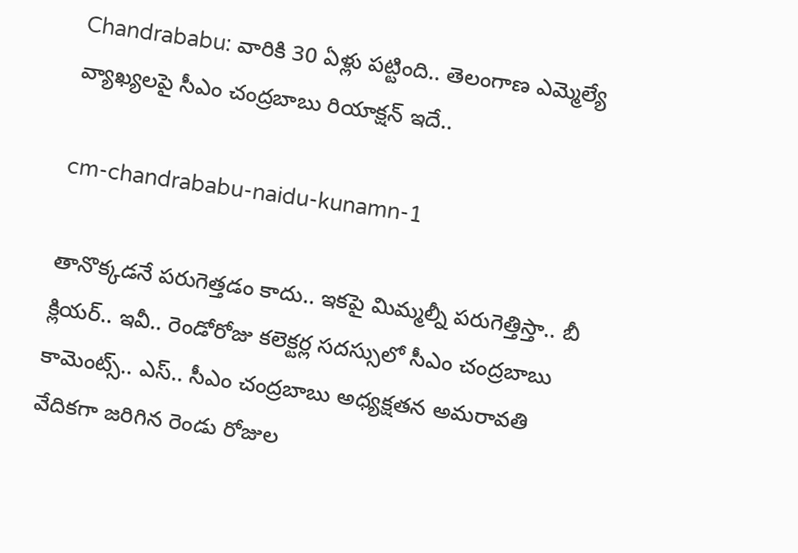Chandrababu: వారికి 30 ఏళ్లు పట్టింది.. తెలంగాణ ఎమ్మెల్యే వ్యాఖ్యలపై సీఎం చంద్రబాబు రియాక్షన్ ఇదే..

cm-chandrababu-naidu-kunamn-1

తానొక్కడనే పరుగెత్తడం కాదు.. ఇకపై మిమ్మల్నీ పరుగెత్తిస్తా.. బీ క్లియర్‌.. ఇవీ.. రెండోరోజు కలెక్టర్ల సదస్సులో సీఎం చంద్రబాబు కామెంట్స్‌.. ఎస్‌.. సీఎం చంద్రబాబు అధ్యక్షతన అమరావతి వేదికగా జరిగిన రెండు రోజుల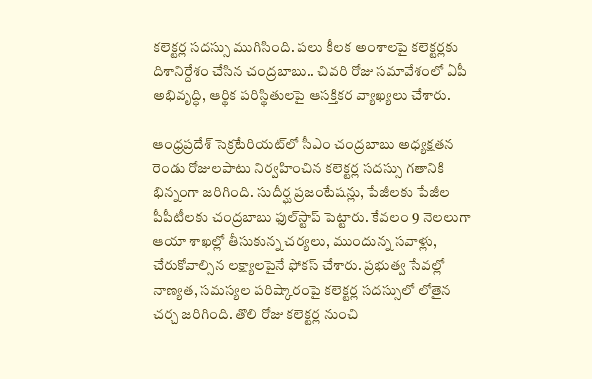కలెక్టర్ల సదస్సు ముగిసింది. పలు కీలక అంశాలపై కలెక్టర్లకు దిశానిర్దేశం చేసిన చంద్రబాబు.. చివరి రోజు సమావేశంలో ఏపీ అభివృద్ధి, ఆర్థిక పరిస్థితులపై ఆసక్తికర వ్యాఖ్యలు చేశారు.

ఆంధ్రప్రదేశ్ సెక్రటేరియట్‌లో సీఎం చంద్రబాబు అధ్యక్షతన రెండు రోజులపాటు నిర్వహించిన కలెక్టర్ల సదస్సు గతానికి భిన్నంగా జరిగింది. సుదీర్ఘ ప్రజంటేషన్లు, పేజీలకు పేజీల పీపీటీలకు చంద్రబాబు ఫుల్‌స్టాప్‌ పెట్టారు. కేవలం 9 నెలలుగా ఆయా శాఖల్లో తీసుకున్న చర్యలు, ముందున్న సవాళ్లు, చేరుకోవాల్సిన లక్ష్యాలపైనే ఫోకస్‌ చేశారు. ప్రభుత్వ సేవల్లో నాణ్యత, సమస్యల పరిష్కారంపై కలెక్టర్ల సదస్సులో లోతైన చర్చ జరిగింది. తొలి రోజు కలెక్టర్ల నుంచి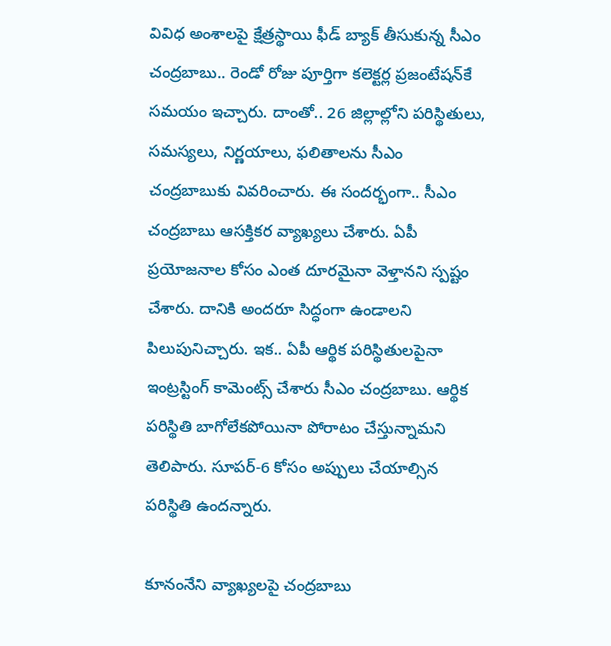వివిధ అంశాలపై క్షేత్రస్థాయి ఫీడ్‌ బ్యాక్‌ తీసుకున్న సీఎం చంద్రబాబు.. రెండో రోజు పూర్తిగా కలెక్టర్ల ప్రజంటేషన్‌కే సమయం ఇచ్చారు. దాంతో.. 26 జిల్లాల్లోని పరిస్థితులు, సమస్యలు, నిర్ణయాలు, ఫలితాలను సీఎం చంద్రబాబుకు వివరించారు. ఈ సందర్భంగా.. సీఎం చంద్రబాబు ఆసక్తికర వ్యాఖ్యలు చేశారు. ఏపీ ప్రయోజనాల కోసం ఎంత దూరమైనా వెళ్తానని స్పష్టం చేశారు. దానికి అందరూ సిద్ధంగా ఉండాలని పిలుపునిచ్చారు. ఇక.. ఏపీ ఆర్థిక పరిస్థితులపైనా ఇంట్రస్టింగ్‌ కామెంట్స్‌ చేశారు సీఎం చంద్రబాబు. ఆర్థిక పరిస్థితి బాగోలేకపోయినా పోరాటం చేస్తున్నామని తెలిపారు. సూపర్‌-6 కోసం అప్పులు చేయాల్సిన పరిస్థితి ఉందన్నారు.

కూనంనేని వ్యాఖ్యలపై చంద్రబాబు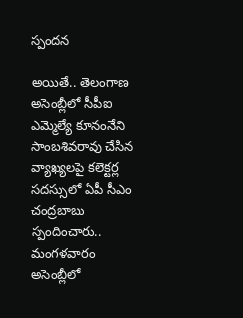స్పందన

అయితే.. తెలంగాణ అసెంబ్లీలో సీపీఐ ఎమ్మెల్యే కూనంనేని సాంబశివరావు చేసిన వ్యాఖ్యలపై కలెక్టర్ల సదస్సులో ఏపీ సీఎం చంద్రబాబు స్పందించారు.. మంగళవారం అసెంబ్లీలో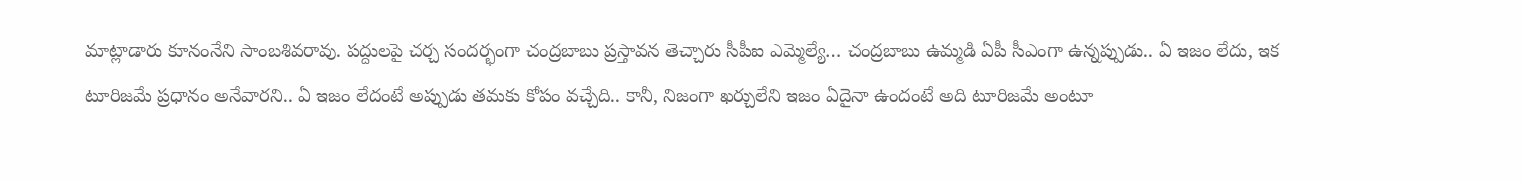మాట్లాడారు కూనంనేని సాంబశివరావు. పద్దులపై చర్చ సందర్భంగా చంద్రబాబు ప్రస్తావన తెచ్చారు సీపీఐ ఎమ్మెల్యే… చంద్రబాబు ఉమ్మడి ఏపీ సీఎంగా ఉన్నప్పుడు.. ఏ ఇజం లేదు, ఇక టూరిజమే ప్రధానం అనేవారని.. ఏ ఇజం లేదంటే అప్పుడు తమకు కోపం వచ్చేది.. కానీ, నిజంగా ఖర్చులేని ఇజం ఏదైనా ఉందంటే అది టూరిజమే అంటూ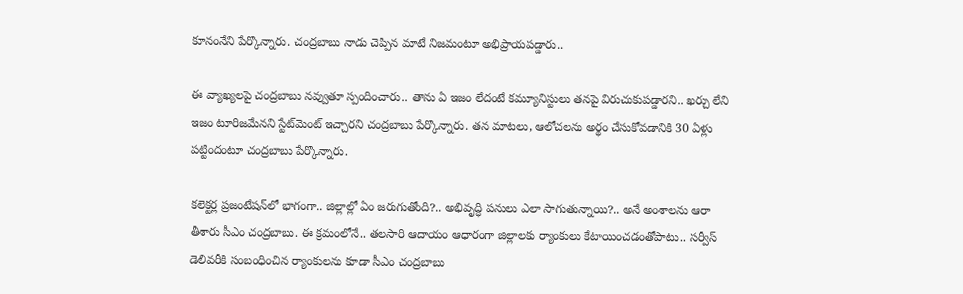కూనంనేని పేర్కొన్నారు. చంద్రబాబు నాడు చెప్పిన మాటే నిజమంటూ అభిప్రాయపడ్డారు..

ఈ వ్యాఖ్యలపై చంద్రబాబు నవ్వుతూ స్పందించారు.. తాను ఏ ఇజం లేదంటే కమ్యూనిస్టులు తనపై విరుచుకుపడ్డారని.. ఖర్చు లేని ఇజం టూరిజమేనని స్టేట్‌మెంట్‌ ఇచ్చారని చంద్రబాబు పేర్కొన్నారు. తన మాటలు, ఆలోచలను అర్థం చేసుకోవడానికి 30 ఏళ్లు పట్టిందంటూ చంద్రబాబు పేర్కొన్నారు.

కలెక్టర్ల ప్రజంటేషన్‌లో భాగంగా.. జిల్లాల్లో ఏం జరుగుతోంది?.. అభివృద్ధి పనులు ఎలా సాగుతున్నాయి?.. అనే అంశాలను ఆరా తీశారు సీఎం చంద్రబాబు. ఈ క్రమంలోనే.. తలసారి ఆదాయం ఆధారంగా జిల్లాలకు ర్యాంకులు కేటాయించడంతోపాటు.. సర్వీస్‌ డెలివరీకి సంబంధించిన ర్యాంకులను కూడా సీఎం చంద్రబాబు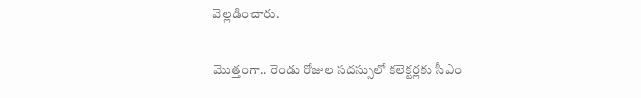వెల్లడించారు.

మొత్తంగా.. రెండు రోజుల సదస్సులో కలెక్టర్లకు సీఎం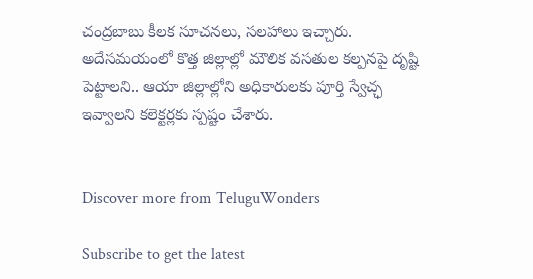చంద్రబాబు కీలక సూచనలు, సలహాలు ఇచ్చారు. అదేసమయంలో కొత్త జిల్లాల్లో మౌలిక వసతుల కల్పనపై దృష్టి పెట్టాలని.. ఆయా జిల్లాల్లోని అధికారులకు పూర్తి స్వేచ్ఛ ఇవ్వాలని కలెక్టర్లకు స్పష్టం చేశారు.


Discover more from TeluguWonders

Subscribe to get the latest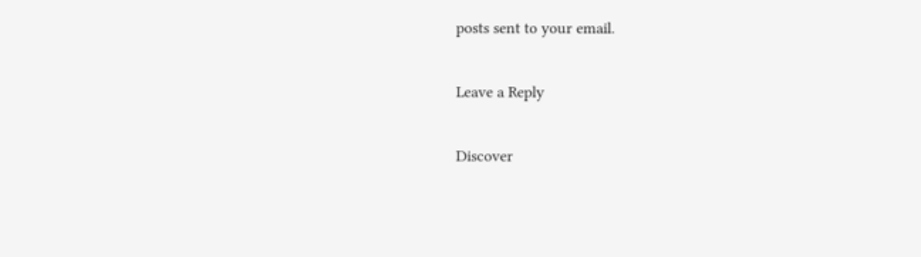posts sent to your email.

Leave a Reply

Discover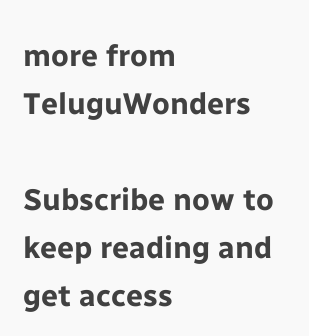more from TeluguWonders

Subscribe now to keep reading and get access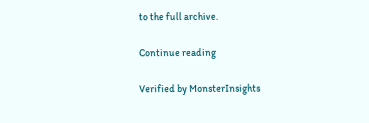to the full archive.

Continue reading

Verified by MonsterInsights